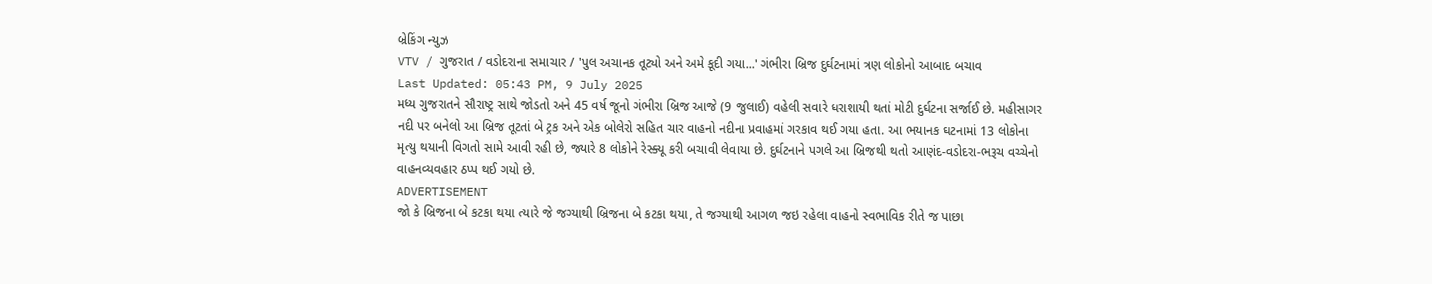બ્રેકિંગ ન્યુઝ
VTV / ગુજરાત / વડોદરાના સમાચાર / 'પુલ અચાનક તૂટ્યો અને અમે કૂદી ગયા...' ગંભીરા બ્રિજ દુર્ઘટનામાં ત્રણ લોકોનો આબાદ બચાવ
Last Updated: 05:43 PM, 9 July 2025
મધ્ય ગુજરાતને સૌરાષ્ટ્ર સાથે જોડતો અને 45 વર્ષ જૂનો ગંભીરા બ્રિજ આજે (9 જુલાઈ) વહેલી સવારે ધરાશાયી થતાં મોટી દુર્ઘટના સર્જાઈ છે. મહીસાગર નદી પર બનેલો આ બ્રિજ તૂટતાં બે ટ્રક અને એક બોલેરો સહિત ચાર વાહનો નદીના પ્રવાહમાં ગરકાવ થઈ ગયા હતા. આ ભયાનક ઘટનામાં 13 લોકોના મૃત્યુ થયાની વિગતો સામે આવી રહી છે, જ્યારે 8 લોકોને રેસ્ક્યૂ કરી બચાવી લેવાયા છે. દુર્ઘટનાને પગલે આ બ્રિજથી થતો આણંદ-વડોદરા-ભરૂચ વચ્ચેનો વાહનવ્યવહાર ઠપ્પ થઈ ગયો છે.
ADVERTISEMENT
જો કે બ્રિજના બે કટકા થયા ત્યારે જે જગ્યાથી બ્રિજના બે કટકા થયા, તે જગ્યાથી આગળ જઇ રહેલા વાહનો સ્વભાવિક રીતે જ પાછા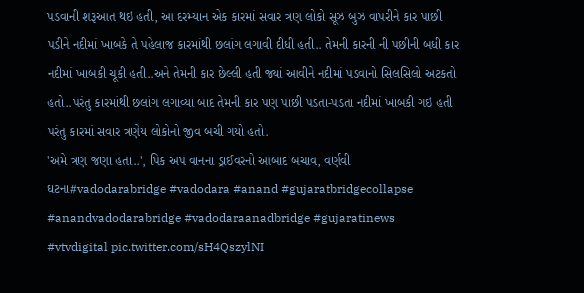પડવાની શરૂઆત થઇ હતી, આ દરમ્યાન એક કારમાં સવાર ત્રણ લોકો સૂઝ બુઝ વાપરીને કાર પાછી પડીને નદીમાં ખાબકે તે પહેલાજ કારમાંથી છલાંગ લગાવી દીધી હતી.. તેમની કારની ની પછીની બધી કાર નદીમાં ખાબકી ચૂકી હતી..અને તેમની કાર છેલ્લી હતી જ્યાં આવીને નદીમાં પડવાનો સિલસિલો અટકતો હતો..પરંતુ કારમાંથી છલાંગ લગાવ્યા બાદ તેમની કાર પણ પાછી પડતા-પડતા નદીમાં ખાબકી ગઇ હતી પરંતુ કારમાં સવાર ત્રણેય લોકોનો જીવ બચી ગયો હતો.
'અમે ત્રણ જણા હતા..', પિક અપ વાનના ડ્રાઈવરનો આબાદ બચાવ, વર્ણવી ઘટના#vadodarabridge #vadodara #anand #gujaratbridgecollapse #anandvadodarabridge #vadodaraanadbridge #gujaratinews #vtvdigital pic.twitter.com/sH4QszylNI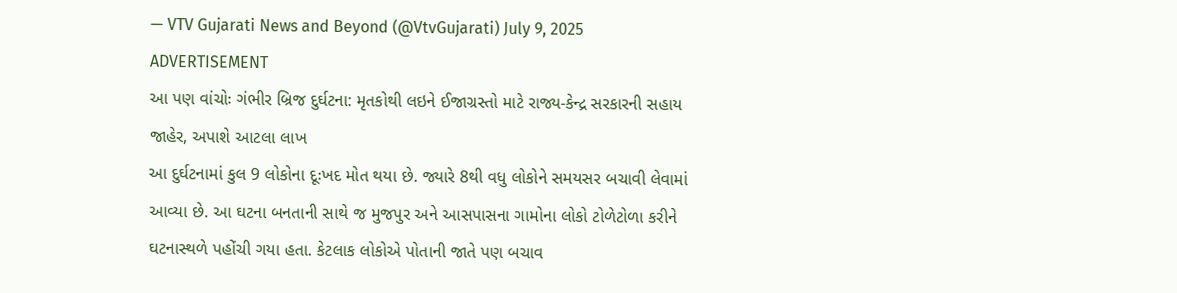— VTV Gujarati News and Beyond (@VtvGujarati) July 9, 2025
ADVERTISEMENT
આ પણ વાંચોઃ ગંભીર બ્રિજ દુર્ઘટના: મૃતકોથી લઇને ઈજાગ્રસ્તો માટે રાજ્ય-કેન્દ્ર સરકારની સહાય જાહેર, અપાશે આટલા લાખ
આ દુર્ઘટનામાં કુલ 9 લોકોના દૂઃખદ મોત થયા છે. જ્યારે 8થી વધુ લોકોને સમયસર બચાવી લેવામાં આવ્યા છે. આ ઘટના બનતાની સાથે જ મુજપુર અને આસપાસના ગામોના લોકો ટોળેટોળા કરીને ઘટનાસ્થળે પહોંચી ગયા હતા. કેટલાક લોકોએ પોતાની જાતે પણ બચાવ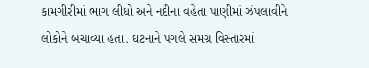કામગીરીમાં ભાગ લીધો અને નદીના વહેતા પાણીમાં ઝંપલાવીને લોકોને બચાવ્યા હતા. ઘટનાને પગલે સમગ્ર વિસ્તારમાં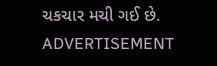ચકચાર મચી ગઈ છે.
ADVERTISEMENT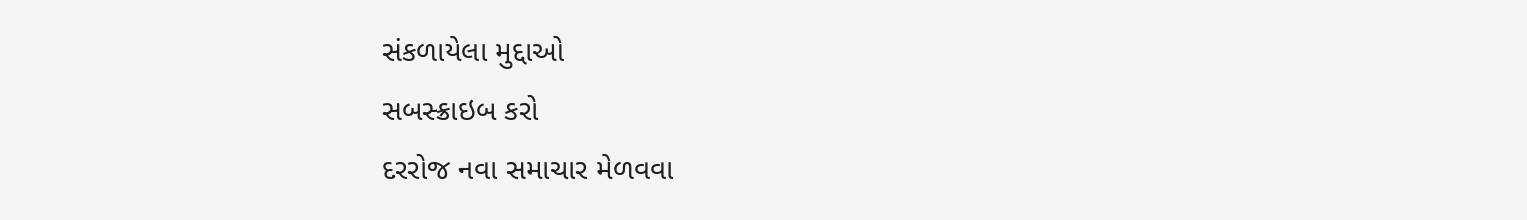સંકળાયેલા મુદ્દાઓ
સબસ્ક્રાઇબ કરો
દરરોજ નવા સમાચાર મેળવવા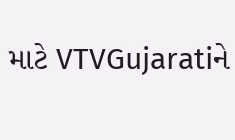માટે VTVGujaratiને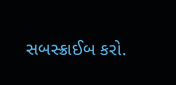સબસ્ક્રાઈબ કરો.